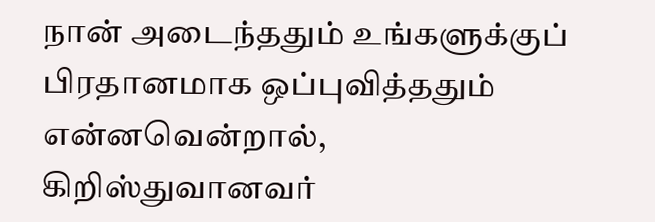நான் அடைந்ததும் உங்களுக்குப் பிரதானமாக ஒப்புவித்ததும் என்னவென்றால், கிறிஸ்துவானவர்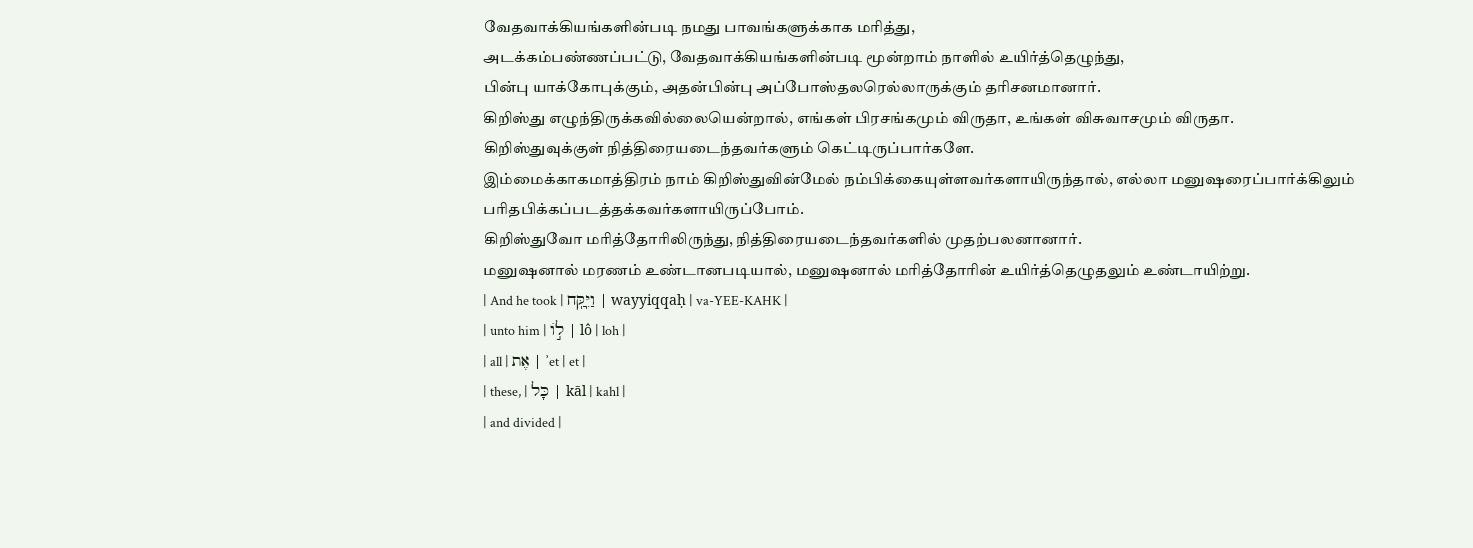வேதவாக்கியங்களின்படி நமது பாவங்களுக்காக மரித்து,
அடக்கம்பண்ணப்பட்டு, வேதவாக்கியங்களின்படி மூன்றாம் நாளில் உயிர்த்தெழுந்து,
பின்பு யாக்கோபுக்கும், அதன்பின்பு அப்போஸ்தலரெல்லாருக்கும் தரிசனமானார்.
கிறிஸ்து எழுந்திருக்கவில்லையென்றால், எங்கள் பிரசங்கமும் விருதா, உங்கள் விசுவாசமும் விருதா.
கிறிஸ்துவுக்குள் நித்திரையடைந்தவர்களும் கெட்டிருப்பார்களே.
இம்மைக்காகமாத்திரம் நாம் கிறிஸ்துவின்மேல் நம்பிக்கையுள்ளவர்களாயிருந்தால், எல்லா மனுஷரைப்பார்க்கிலும் பரிதபிக்கப்படத்தக்கவர்களாயிருப்போம்.
கிறிஸ்துவோ மரித்தோரிலிருந்து, நித்திரையடைந்தவர்களில் முதற்பலனானார்.
மனுஷனால் மரணம் உண்டானபடியால், மனுஷனால் மரித்தோரின் உயிர்த்தெழுதலும் உண்டாயிற்று.
| And he took | וַיִּֽקַּֽח | wayyiqqaḥ | va-YEE-KAHK |
| unto him | ל֣וֹ | lô | loh |
| all | אֶת | ʾet | et |
| these, | כָּל | kāl | kahl |
| and divided |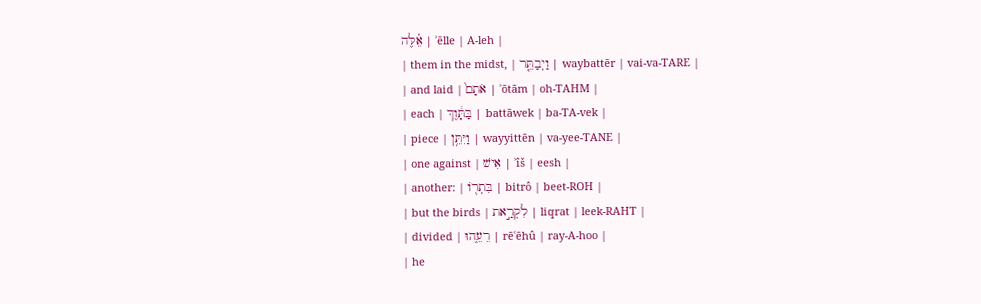אֵ֗לֶּה | ʾēlle | A-leh |
| them in the midst, | וַיְבַתֵּ֤ר | waybattēr | vai-va-TARE |
| and laid | אֹתָם֙ | ʾōtām | oh-TAHM |
| each | בַּתָּ֔וֶךְ | battāwek | ba-TA-vek |
| piece | וַיִּתֵּ֥ן | wayyittēn | va-yee-TANE |
| one against | אִישׁ | ʾîš | eesh |
| another: | בִּתְר֖וֹ | bitrô | beet-ROH |
| but the birds | לִקְרַ֣את | liqrat | leek-RAHT |
| divided | רֵעֵ֑הוּ | rēʿēhû | ray-A-hoo |
| he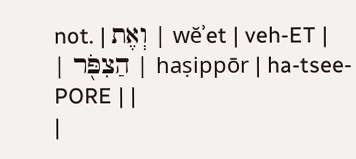not. | וְאֶת | wĕʾet | veh-ET |
| הַצִפֹּ֖ר | haṣippōr | ha-tsee-PORE | |
|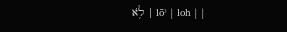לֹ֥א | lōʾ | loh | |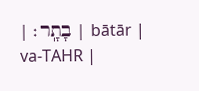| בָתָֽר׃ | bātār | va-TAHR |